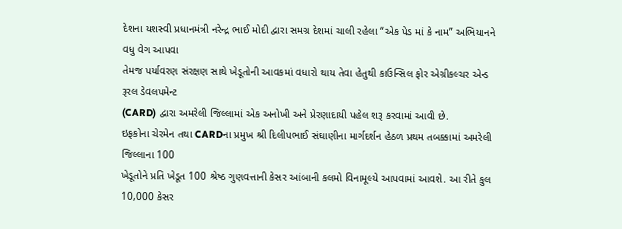દેશના યશસ્વી પ્રધાનમંત્રી નરેન્દ્ર ભાઈ મોદી દ્વારા સમગ્ર દેશમાં ચાલી રહેલા “એક પેડ માં કે નામ” અભિયાનને વધુ વેગ આપવા
તેમજ પર્યાવરણ સંરક્ષણ સાથે ખેડૂતોની આવકમાં વધારો થાય તેવા હેતુથી કાઉન્સિલ ફોર એગ્રીકલ્ચર એન્ડ રૂરલ ડેવલપમેન્ટ
(CARD) દ્વારા અમરેલી જિલ્લામાં એક અનોખી અને પ્રેરણાદાયી પહેલ શરૂ કરવામાં આવી છે.
ઇફકોના ચેરમેન તથા CARDના પ્રમુખ શ્રી દિલીપભાઈ સંઘાણીના માર્ગદર્શન હેઠળ પ્રથમ તબક્કામાં અમરેલી જિલ્લાના 100
ખેડૂતોને પ્રતિ ખેડૂત 100 શ્રેષ્ઠ ગુણવત્તાની કેસર આંબાની કલમો વિનામૂલ્યે આપવામાં આવશે. આ રીતે કુલ 10,000 કેસર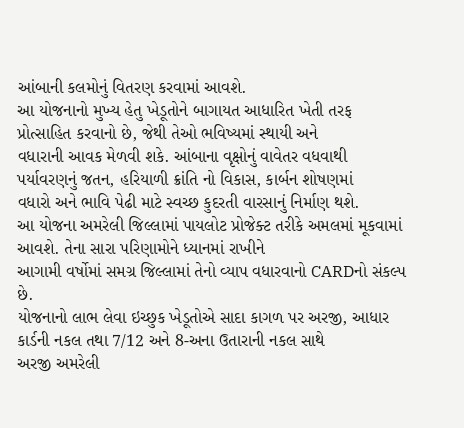આંબાની કલમોનું વિતરણ કરવામાં આવશે.
આ યોજનાનો મુખ્ય હેતુ ખેડૂતોને બાગાયત આધારિત ખેતી તરફ પ્રોત્સાહિત કરવાનો છે, જેથી તેઓ ભવિષ્યમાં સ્થાયી અને
વધારાની આવક મેળવી શકે. આંબાના વૃક્ષોનું વાવેતર વધવાથી પર્યાવરણનું જતન, હરિયાળી ક્રાંતિ નો વિકાસ, કાર્બન શોષણમાં
વધારો અને ભાવિ પેઢી માટે સ્વચ્છ કુદરતી વારસાનું નિર્માણ થશે.
આ યોજના અમરેલી જિલ્લામાં પાયલોટ પ્રોજેક્ટ તરીકે અમલમાં મૂકવામાં આવશે. તેના સારા પરિણામોને ધ્યાનમાં રાખીને
આગામી વર્ષોમાં સમગ્ર જિલ્લામાં તેનો વ્યાપ વધારવાનો CARDનો સંકલ્પ છે.
યોજનાનો લાભ લેવા ઇચ્છુક ખેડૂતોએ સાદા કાગળ પર અરજી, આધાર કાર્ડની નકલ તથા 7/12 અને 8-અના ઉતારાની નકલ સાથે
અરજી અમરેલી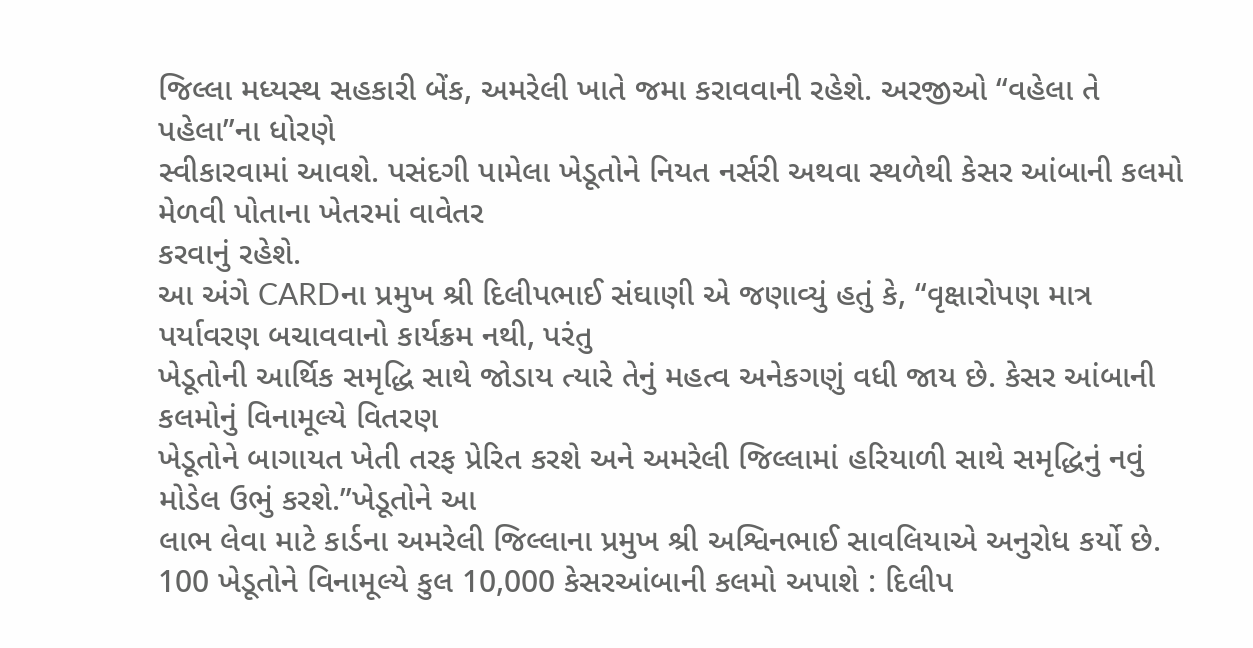જિલ્લા મધ્યસ્થ સહકારી બેંક, અમરેલી ખાતે જમા કરાવવાની રહેશે. અરજીઓ “વહેલા તે પહેલા”ના ધોરણે
સ્વીકારવામાં આવશે. પસંદગી પામેલા ખેડૂતોને નિયત નર્સરી અથવા સ્થળેથી કેસર આંબાની કલમો મેળવી પોતાના ખેતરમાં વાવેતર
કરવાનું રહેશે.
આ અંગે CARDના પ્રમુખ શ્રી દિલીપભાઈ સંઘાણી એ જણાવ્યું હતું કે, “વૃક્ષારોપણ માત્ર પર્યાવરણ બચાવવાનો કાર્યક્રમ નથી, પરંતુ
ખેડૂતોની આર્થિક સમૃદ્ધિ સાથે જોડાય ત્યારે તેનું મહત્વ અનેકગણું વધી જાય છે. કેસર આંબાની કલમોનું વિનામૂલ્યે વિતરણ
ખેડૂતોને બાગાયત ખેતી તરફ પ્રેરિત કરશે અને અમરેલી જિલ્લામાં હરિયાળી સાથે સમૃદ્ધિનું નવું મોડેલ ઉભું કરશે.”ખેડૂતોને આ
લાભ લેવા માટે કાર્ડના અમરેલી જિલ્લાના પ્રમુખ શ્રી અશ્વિનભાઈ સાવલિયાએ અનુરોધ કર્યો છે.
100 ખેડૂતોને વિનામૂલ્યે કુલ 10,000 કેસરઆંબાની કલમો અપાશે : દિલીપ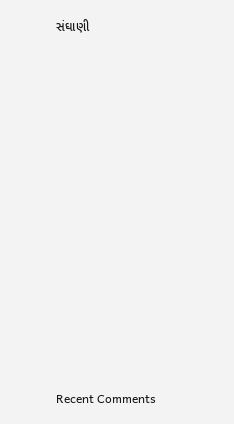સંઘાણી


















Recent Comments